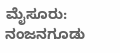ಮೈಸೂರು: ನಂಜನಗೂಡು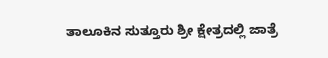ತಾಲೂಕಿನ ಸುತ್ತೂರು ಶ್ರೀ ಕ್ಷೇತ್ರದಲ್ಲಿ ಜಾತ್ರೆ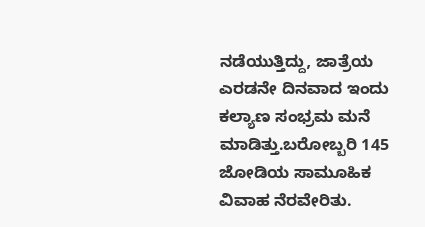ನಡೆಯುತ್ತಿದ್ದು, ಜಾತ್ರೆಯ ಎರಡನೇ ದಿನವಾದ ಇಂದು ಕಲ್ಯಾಣ ಸಂಭ್ರಮ ಮನೆ ಮಾಡಿತ್ತು.ಬರೋಬ್ಬರಿ 145 ಜೋಡಿಯ ಸಾಮೂಹಿಕ ವಿವಾಹ ನೆರವೇರಿತು.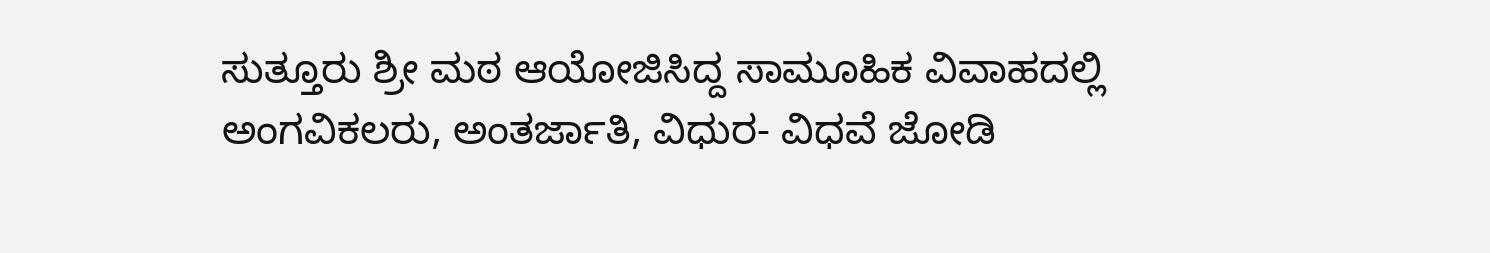ಸುತ್ತೂರು ಶ್ರೀ ಮಠ ಆಯೋಜಿಸಿದ್ದ ಸಾಮೂಹಿಕ ವಿವಾಹದಲ್ಲಿ ಅಂಗವಿಕಲರು, ಅಂತರ್ಜಾತಿ, ವಿಧುರ- ವಿಧವೆ ಜೋಡಿ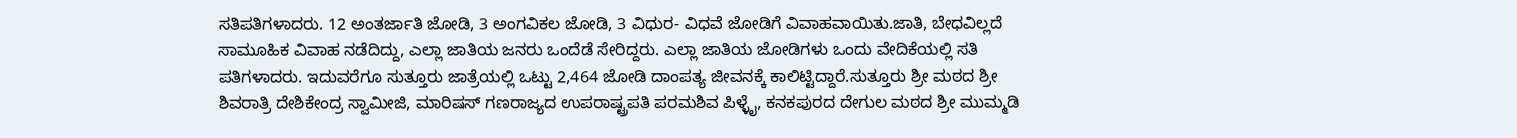ಸತಿಪತಿಗಳಾದರು. 12 ಅಂತರ್ಜಾತಿ ಜೋಡಿ, 3 ಅಂಗವಿಕಲ ಜೋಡಿ, 3 ವಿಧುರ- ವಿಧವೆ ಜೋಡಿಗೆ ವಿವಾಹವಾಯಿತು.ಜಾತಿ, ಬೇಧವಿಲ್ಲದೆ ಸಾಮೂಹಿಕ ವಿವಾಹ ನಡೆದಿದ್ದು, ಎಲ್ಲಾ ಜಾತಿಯ ಜನರು ಒಂದೆಡೆ ಸೇರಿದ್ದರು. ಎಲ್ಲಾ ಜಾತಿಯ ಜೋಡಿಗಳು ಒಂದು ವೇದಿಕೆಯಲ್ಲಿ ಸತಿ ಪತಿಗಳಾದರು. ಇದುವರೆಗೂ ಸುತ್ತೂರು ಜಾತ್ರೆಯಲ್ಲಿ ಒಟ್ಟು 2,464 ಜೋಡಿ ದಾಂಪತ್ಯ ಜೀವನಕ್ಕೆ ಕಾಲಿಟ್ಟಿದ್ದಾರೆ.ಸುತ್ತೂರು ಶ್ರೀ ಮಠದ ಶ್ರೀ ಶಿವರಾತ್ರಿ ದೇಶಿಕೇಂದ್ರ ಸ್ವಾಮೀಜಿ, ಮಾರಿಷಸ್ ಗಣರಾಜ್ಯದ ಉಪರಾಷ್ಟ್ರಪತಿ ಪರಮಶಿವ ಪಿಳ್ಳೈ, ಕನಕಪುರದ ದೇಗುಲ ಮಠದ ಶ್ರೀ ಮುಮ್ಮಡಿ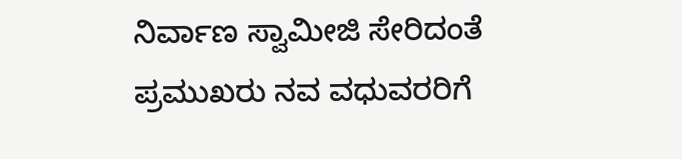ನಿರ್ವಾಣ ಸ್ವಾಮೀಜಿ ಸೇರಿದಂತೆ ಪ್ರಮುಖರು ನವ ವಧುವರರಿಗೆ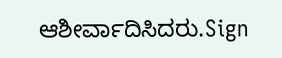ಆಶೀರ್ವಾದಿಸಿದರು.Sign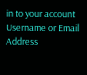in to your account
Username or Email Address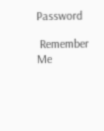Password

 Remember Me